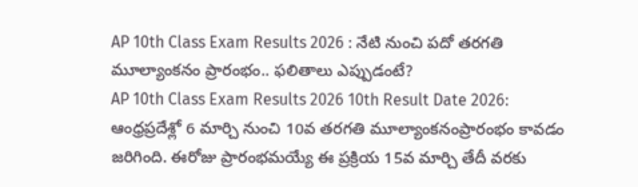AP 10th Class Exam Results 2026 : నేటి నుంచి పదో తరగతి మూల్యాంకనం ప్రారంభం.. ఫలితాలు ఎప్పుడంటే?
AP 10th Class Exam Results 2026 10th Result Date 2026: ఆంధ్రప్రదేశ్లో 6 మార్చి నుంచి 10వ తరగతి మూల్యాంకనంప్రారంభం కావడం జరిగింది. ఈరోజు ప్రారంభమయ్యే ఈ ప్రక్రియ 15వ మార్చి తేదీ వరకు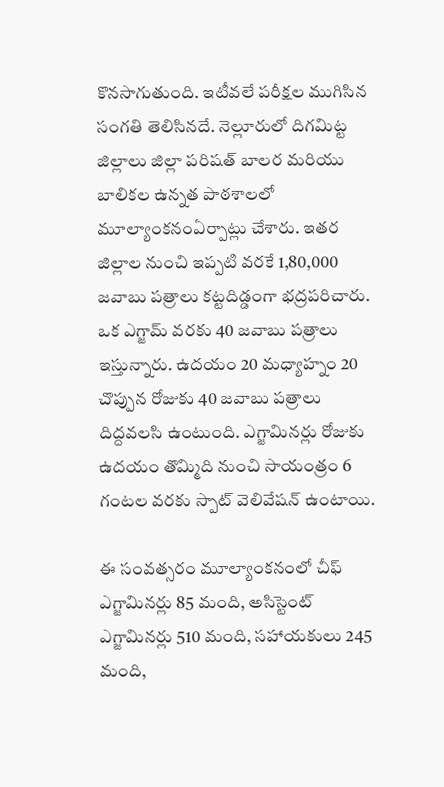కొనసాగుతుంది. ఇటీవలే పరీక్షల ముగిసిన సంగతి తెలిసినదే. నెల్లూరులో దిగమిట్ట జిల్లాలు జిల్లా పరిషత్ బాలర మరియు బాలికల ఉన్నత పాఠశాలలో మూల్యాంకనంఏర్పాట్లు చేశారు. ఇతర జిల్లాల నుంచి ఇప్పటి వరకే 1,80,000 జవాబు పత్రాలు కట్టదిడ్డంగా భద్రపరిచారు. ఒక ఎగ్జామ్ వరకు 40 జవాబు పత్రాలు ఇస్తున్నారు. ఉదయం 20 మధ్యాహ్నం 20 చొప్పున రోజుకు 40 జవాబు పత్రాలు దిద్దవలసి ఉంటుంది. ఎగ్జామినర్లు రోజుకు ఉదయం తొమ్మిది నుంచి సాయంత్రం 6 గంటల వరకు స్పాట్ వెలివేషన్ ఉంటాయి.

ఈ సంవత్సరం మూల్యాంకనంలో చీఫ్ ఎగ్జామినర్లు 85 మంది, అసిస్టెంట్ ఎగ్జామినర్లు 510 మంది, సహాయకులు 245 మంది,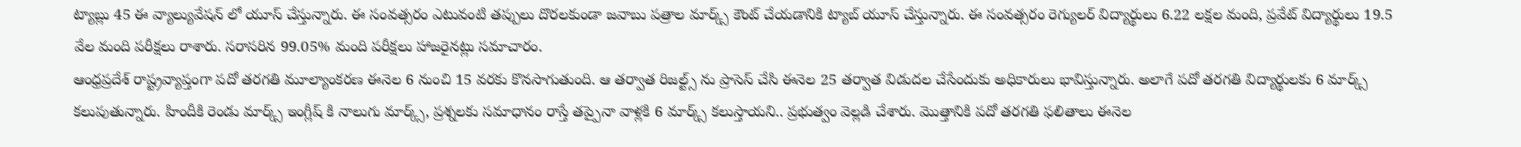ట్యాబ్లు 45 ఈ వ్యాల్యువేషన్ లో యూస్ చేస్తున్నారు. ఈ సంవత్సరం ఎటువంటి తప్పులు దొరలకుండా జవాబు పత్రాల మార్క్స్ కౌంట్ చేయడానికి ట్యాబ్ యూస్ చేస్తున్నారు. ఈ సంవత్సరం రెగ్యులర్ విద్యార్థులు 6.22 లక్షల మంది, ప్రవేట్ విద్యార్థులు 19.5 వేల మంది పరీక్షలు రాశారు. సరాసరిన 99.05% మంది పరీక్షలు హాజరైనట్లు సమాచారం.
ఆంధ్రప్రదేశ్ రాష్ట్రవ్యాప్తంగా పదో తరగతి మూల్యాంకరణ ఈనెల 6 నుంచి 15 వరకు కొనసాగుతుంది. ఆ తర్వాత రిజల్ట్స్ ను ప్రాసెస్ చేసి ఈనెల 25 తర్వాత విడుదల చేసేందుకు అధికారులు భావిస్తున్నారు. అలాగే పదో తరగతి విద్యార్థులకు 6 మార్క్స్ కలుపుతున్నారు. హిందీకి రెండు మార్క్స్ ఇంగ్లీష్ కి నాలుగు మార్క్స్, ప్రశ్నలకు సమాధానం రాస్తే తప్పైనా వాళ్లకి 6 మార్క్స్ కలుస్తాయని.. ప్రభుత్వం వెల్లడి చేశారు. మొత్తానికి పదో తరగతి ఫలితాలు ఈనెల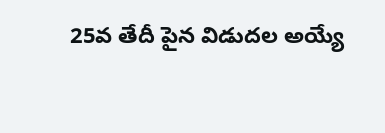25వ తేదీ పైన విడుదల అయ్యే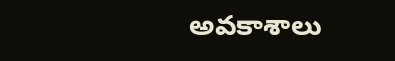అవకాశాలు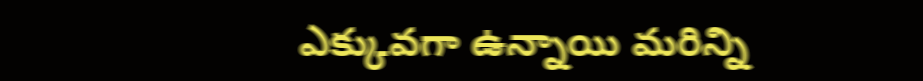ఎక్కువగా ఉన్నాయి మరిన్ని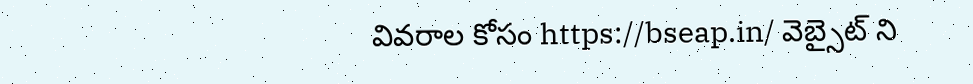వివరాల కోసం https://bseap.in/ వెబ్సైట్ ని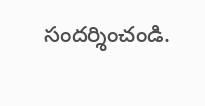సందర్శించండి.